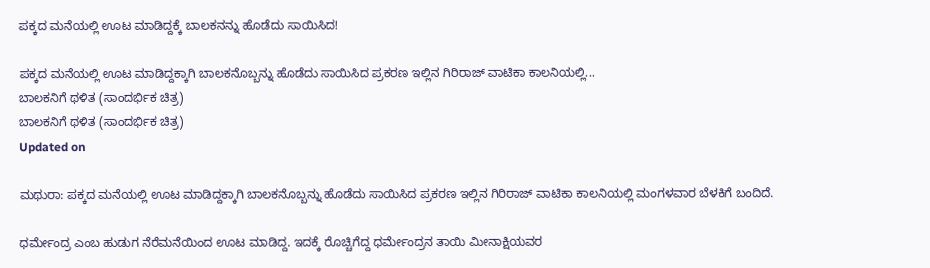ಪಕ್ಕದ ಮನೆಯಲ್ಲಿ ಊಟ ಮಾಡಿದ್ದಕ್ಕೆ ಬಾಲಕನನ್ನು ಹೊಡೆದು ಸಾಯಿಸಿದ!

ಪಕ್ಕದ ಮನೆಯಲ್ಲಿ ಊಟ ಮಾಡಿದ್ದಕ್ಕಾಗಿ ಬಾಲಕನೊಬ್ಬನ್ನು ಹೊಡೆದು ಸಾಯಿಸಿದ ಪ್ರಕರಣ ಇಲ್ಲಿನ ಗಿರಿರಾಜ್ ವಾಟಿಕಾ ಕಾಲನಿಯಲ್ಲಿ...
ಬಾಲಕನಿಗೆ ಥಳಿತ (ಸಾಂದರ್ಭಿಕ ಚಿತ್ರ)
ಬಾಲಕನಿಗೆ ಥಳಿತ (ಸಾಂದರ್ಭಿಕ ಚಿತ್ರ)
Updated on

ಮಥುರಾ: ಪಕ್ಕದ ಮನೆಯಲ್ಲಿ ಊಟ ಮಾಡಿದ್ದಕ್ಕಾಗಿ ಬಾಲಕನೊಬ್ಬನ್ನು ಹೊಡೆದು ಸಾಯಿಸಿದ ಪ್ರಕರಣ ಇಲ್ಲಿನ ಗಿರಿರಾಜ್ ವಾಟಿಕಾ ಕಾಲನಿಯಲ್ಲಿ ಮಂಗಳವಾರ ಬೆಳಕಿಗೆ ಬಂದಿದೆ.

ಧರ್ಮೇಂದ್ರ ಎಂಬ ಹುಡುಗ ನೆರೆಮನೆಯಿಂದ ಊಟ ಮಾಡಿದ್ದ. ಇದಕ್ಕೆ ರೊಚ್ಚಿಗೆದ್ದ ಧರ್ಮೇಂದ್ರನ ತಾಯಿ ಮೀನಾಕ್ಷಿಯವರ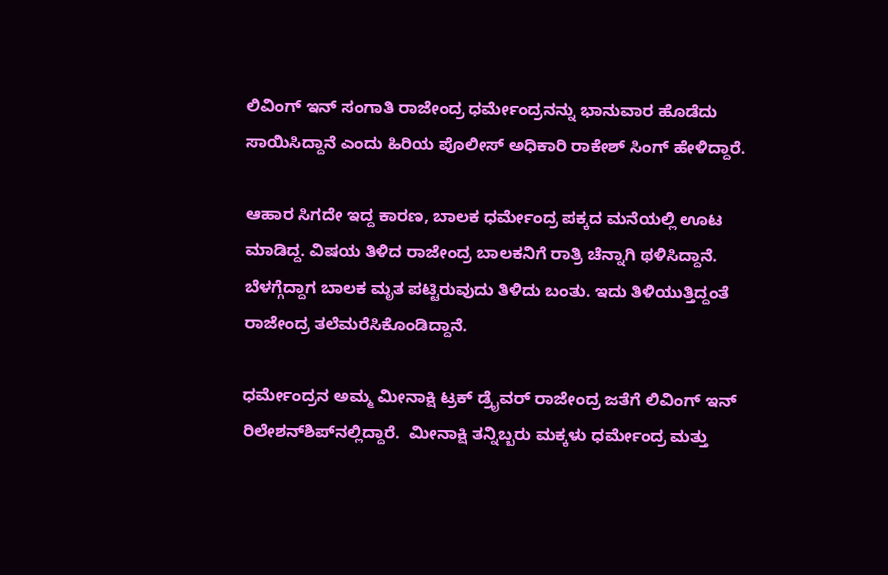ಲಿವಿಂಗ್ ಇನ್ ಸಂಗಾತಿ ರಾಜೇಂದ್ರ ಧರ್ಮೇಂದ್ರನನ್ನು ಭಾನುವಾರ ಹೊಡೆದು ಸಾಯಿಸಿದ್ದಾನೆ ಎಂದು ಹಿರಿಯ ಪೊಲೀಸ್ ಅಧಿಕಾರಿ ರಾಕೇಶ್ ಸಿಂಗ್ ಹೇಳಿದ್ದಾರೆ.

ಆಹಾರ ಸಿಗದೇ ಇದ್ದ ಕಾರಣ, ಬಾಲಕ ಧರ್ಮೇಂದ್ರ ಪಕ್ಕದ ಮನೆಯಲ್ಲಿ ಊಟ ಮಾಡಿದ್ದ. ವಿಷಯ ತಿಳಿದ ರಾಜೇಂದ್ರ ಬಾಲಕನಿಗೆ ರಾತ್ರಿ ಚೆನ್ನಾಗಿ ಥಳಿಸಿದ್ದಾನೆ. ಬೆಳಗ್ಗೆದ್ದಾಗ ಬಾಲಕ ಮೃತ ಪಟ್ಟಿರುವುದು ತಿಳಿದು ಬಂತು. ಇದು ತಿಳಿಯುತ್ತಿದ್ದಂತೆ ರಾಜೇಂದ್ರ ತಲೆಮರೆಸಿಕೊಂಡಿದ್ದಾನೆ.

ಧರ್ಮೇಂದ್ರನ ಅಮ್ಮ ಮೀನಾಕ್ಷಿ ಟ್ರಕ್ ಡ್ರೈವರ್ ರಾಜೇಂದ್ರ ಜತೆಗೆ ಲಿವಿಂಗ್ ಇನ್ ರಿಲೇಶನ್‌ಶಿಪ್‌ನಲ್ಲಿದ್ದಾರೆ.  ಮೀನಾಕ್ಷಿ ತನ್ನಿಬ್ಬರು ಮಕ್ಕಳು ಧರ್ಮೇಂದ್ರ ಮತ್ತು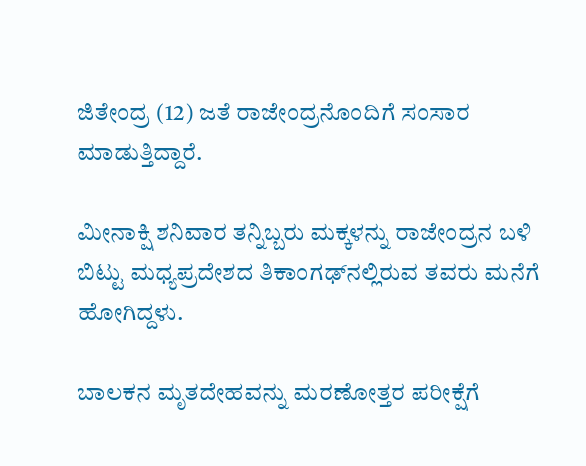ಜಿತೇಂದ್ರ (12) ಜತೆ ರಾಜೇಂದ್ರನೊಂದಿಗೆ ಸಂಸಾರ ಮಾಡುತ್ತಿದ್ದಾರೆ.

ಮೀನಾಕ್ಷಿ ಶನಿವಾರ ತನ್ನಿಬ್ಬರು ಮಕ್ಕಳನ್ನು ರಾಜೇಂದ್ರನ ಬಳಿ ಬಿಟ್ಟು ಮಧ್ಯಪ್ರದೇಶದ ತಿಕಾಂಗಢ್‌ನಲ್ಲಿರುವ ತವರು ಮನೆಗೆ ಹೋಗಿದ್ದಳು.

ಬಾಲಕನ ಮೃತದೇಹವನ್ನು ಮರಣೋತ್ತರ ಪರೀಕ್ಷೆಗೆ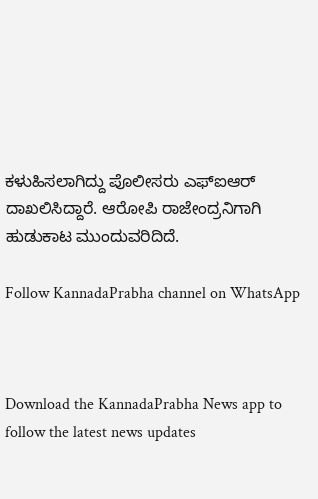ಕಳುಹಿಸಲಾಗಿದ್ದು ಪೊಲೀಸರು ಎಫ್‌ಐಆರ್ ದಾಖಲಿಸಿದ್ದಾರೆ. ಆರೋಪಿ ರಾಜೇಂದ್ರನಿಗಾಗಿ ಹುಡುಕಾಟ ಮುಂದುವರಿದಿದೆ.

Follow KannadaPrabha channel on WhatsApp



Download the KannadaPrabha News app to follow the latest news updates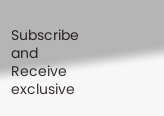Subscribe and Receive exclusive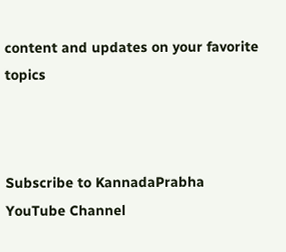content and updates on your favorite topics



Subscribe to KannadaPrabha YouTube Channel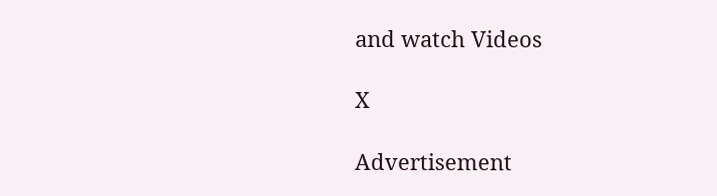and watch Videos

X

Advertisement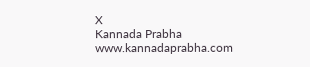X
Kannada Prabha
www.kannadaprabha.com